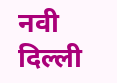नवी दिल्ली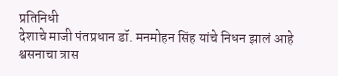प्रतिनिधी
देशाचे माजी पंतप्रधान डॉ. मनमोहन सिंह यांचे निधन झालं आहे श्वसनाचा त्रास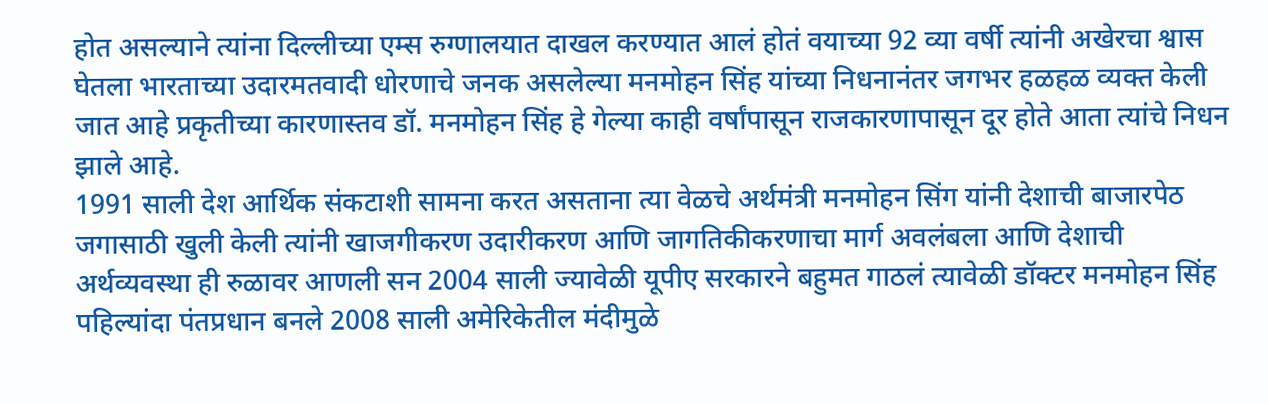होत असल्याने त्यांना दिल्लीच्या एम्स रुग्णालयात दाखल करण्यात आलं होतं वयाच्या 92 व्या वर्षी त्यांनी अखेरचा श्वास घेतला भारताच्या उदारमतवादी धोरणाचे जनक असलेल्या मनमोहन सिंह यांच्या निधनानंतर जगभर हळहळ व्यक्त केली जात आहे प्रकृतीच्या कारणास्तव डॉ. मनमोहन सिंह हे गेल्या काही वर्षांपासून राजकारणापासून दूर होते आता त्यांचे निधन झाले आहे.
1991 साली देश आर्थिक संकटाशी सामना करत असताना त्या वेळचे अर्थमंत्री मनमोहन सिंग यांनी देशाची बाजारपेठ जगासाठी खुली केली त्यांनी खाजगीकरण उदारीकरण आणि जागतिकीकरणाचा मार्ग अवलंबला आणि देशाची अर्थव्यवस्था ही रुळावर आणली सन 2004 साली ज्यावेळी यूपीए सरकारने बहुमत गाठलं त्यावेळी डॉक्टर मनमोहन सिंह पहिल्यांदा पंतप्रधान बनले 2008 साली अमेरिकेतील मंदीमुळे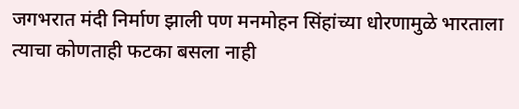जगभरात मंदी निर्माण झाली पण मनमोहन सिंहांच्या धोरणामुळे भारताला त्याचा कोणताही फटका बसला नाही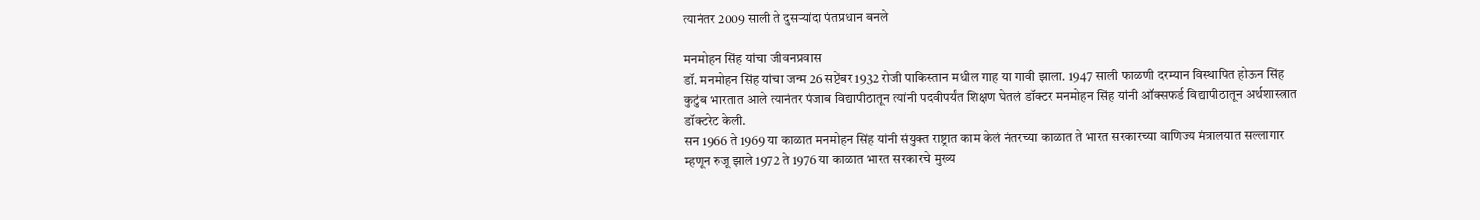त्यानंतर 2009 साली ते दुसऱ्यांदा पंतप्रधान बनले

मनमोहन सिंह यांचा जीवनप्रवास
डॉ. मनमोहन सिंह यांचा जन्म 26 सप्टेंबर 1932 रोजी पाकिस्तान मधील गाह या गावी झाला. 1947 साली फाळणी दरम्यान विस्थापित होऊन सिंह कुटुंब भारतात आले त्यानंतर पंजाब विद्यापीठातून त्यांनी पदवीपर्यंत शिक्षण घेतलं डॉक्टर मनमोहन सिंह यांनी ऑक्सफर्ड विद्यापीठातून अर्थशास्त्रात डॉक्टरेट केली.
सन 1966 ते 1969 या काळात मनमोहन सिंह यांनी संयुक्त राष्ट्रात काम केलं नंतरच्या काळात ते भारत सरकारच्या वाणिज्य मंत्रालयात सल्लागार म्हणून रुजू झाले 1972 ते 1976 या काळात भारत सरकारचे मुख्य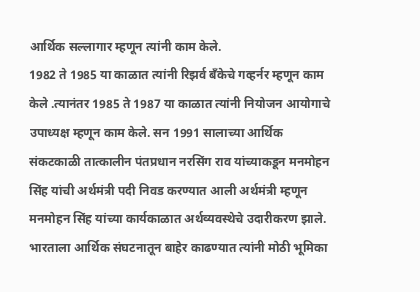आर्थिक सल्लागार म्हणून त्यांनी काम केले.
1982 ते 1985 या काळात त्यांनी रिझर्व बँकेचे गव्हर्नर म्हणून काम केले .त्यानंतर 1985 ते 1987 या काळात त्यांनी नियोजन आयोगाचे उपाध्यक्ष म्हणून काम केले. सन 1991 सालाच्या आर्थिक संकटकाळी तात्कालीन पंतप्रधान नरसिंग राव यांच्याकडून मनमोहन सिंह यांची अर्थमंत्री पदी निवड करण्यात आली अर्थमंत्री म्हणून मनमोहन सिंह यांच्या कार्यकाळात अर्थव्यवस्थेचे उदारीकरण झाले.
भारताला आर्थिक संघटनातून बाहेर काढण्यात त्यांनी मोठी भूमिका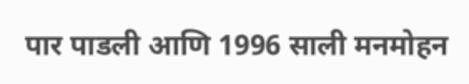पार पाडली आणि 1996 साली मनमोहन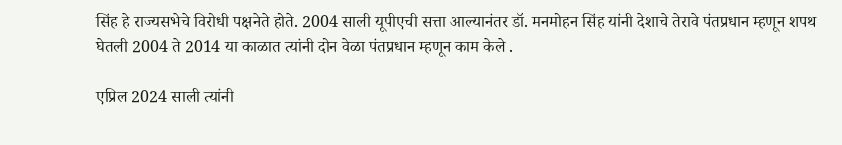सिंह हे राज्यसभेचे विरोधी पक्षनेते होते. 2004 साली यूपीएची सत्ता आल्यानंतर डॉ. मनमोहन सिंह यांनी देशाचे तेरावे पंतप्रधान म्हणून शपथ घेतली 2004 ते 2014 या काळात त्यांनी दोन वेळा पंतप्रधान म्हणून काम केले .

एप्रिल 2024 साली त्यांनी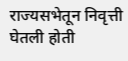राज्यसभेतून निवृत्ती घेतली होती